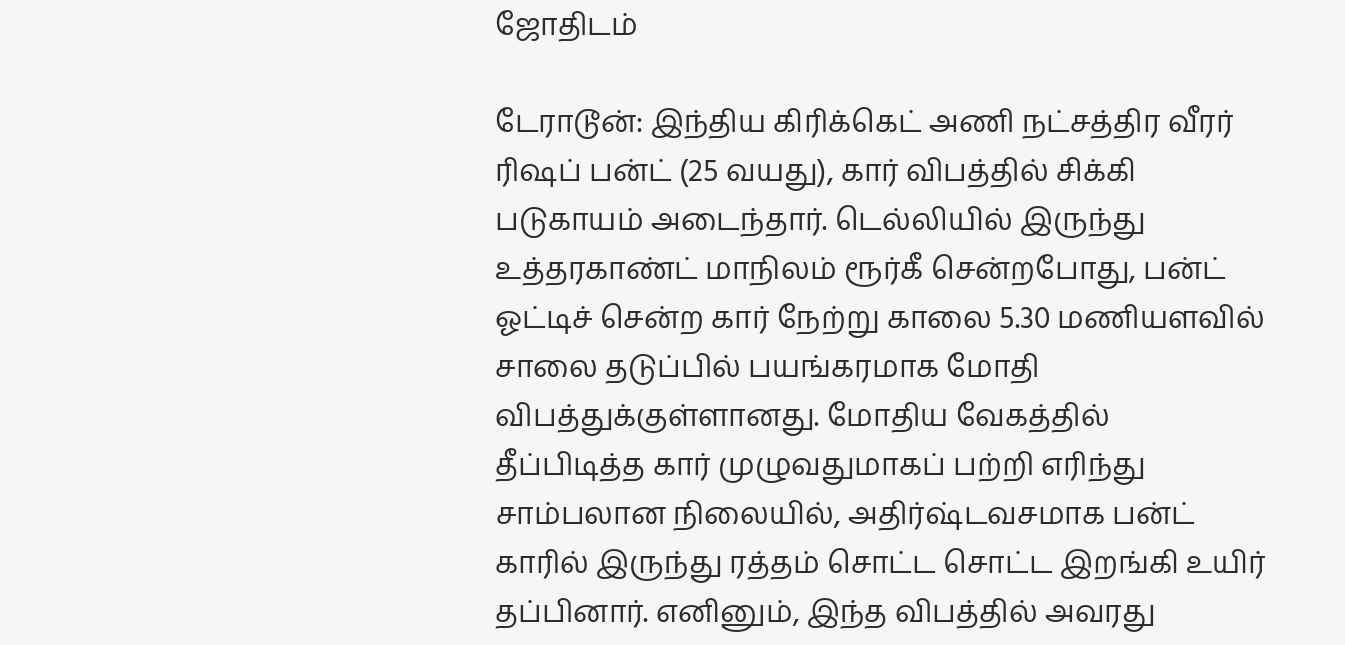ஜோதிடம்

டேராடூன்: இந்திய கிரிக்கெட் அணி நட்சத்திர வீரர் ரிஷப் பன்ட் (25 வயது), கார் விபத்தில் சிக்கி படுகாயம் அடைந்தார். டெல்லியில் இருந்து உத்தரகாண்ட் மாநிலம் ரூர்கீ சென்றபோது, பன்ட் ஓட்டிச் சென்ற கார் நேற்று காலை 5.30 மணியளவில் சாலை தடுப்பில் பயங்கரமாக மோதி விபத்துக்குள்ளானது. மோதிய வேகத்தில் தீப்பிடித்த கார் முழுவதுமாகப் பற்றி எரிந்து சாம்பலான நிலையில், அதிர்ஷ்டவசமாக பன்ட் காரில் இருந்து ரத்தம் சொட்ட சொட்ட இறங்கி உயிர் தப்பினார். எனினும், இந்த விபத்தில் அவரது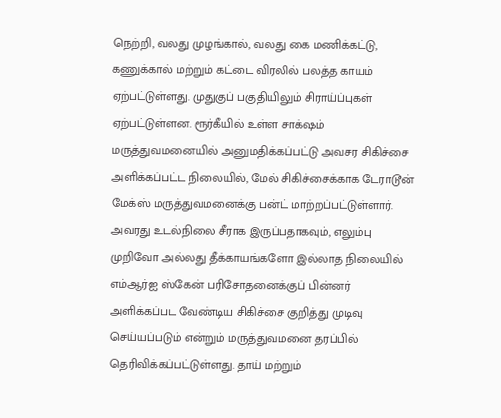நெற்றி, வலது முழங்கால், வலது கை மணிக்கட்டு, கணுக்கால் மற்றும் கட்டை விரலில் பலத்த காயம் ஏற்பட்டுள்ளது. முதுகுப் பகுதியிலும் சிராய்ப்புகள் ஏற்பட்டுள்ளன. ரூர்கீயில் உள்ள சாக்‌ஷம் மருத்துவமனையில் அனுமதிக்கப்பட்டு அவசர சிகிச்சை அளிக்கப்பட்ட நிலையில், மேல் சிகிச்சைக்காக டேராடூன் மேக்ஸ் மருத்துவமனைக்கு பன்ட் மாற்றப்பட்டுள்ளார். அவரது உடல்நிலை சீராக இருப்பதாகவும், எலும்பு முறிவோ அல்லது தீக்காயங்களோ இல்லாத நிலையில் எம்ஆர்ஐ ஸ்கேன் பரிசோதனைக்குப் பின்னர் அளிக்கப்பட வேண்டிய சிகிச்சை குறித்து முடிவு செய்யப்படும் என்றும் மருத்துவமனை தரப்பில் தெரிவிக்கப்பட்டுள்ளது. தாய் மற்றும்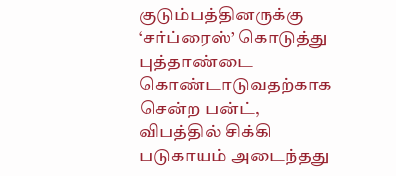குடும்பத்தினருக்கு ‘சர்ப்ரைஸ்’ கொடுத்து புத்தாண்டை கொண்டாடுவதற்காக சென்ற பன்ட், விபத்தில் சிக்கி படுகாயம் அடைந்தது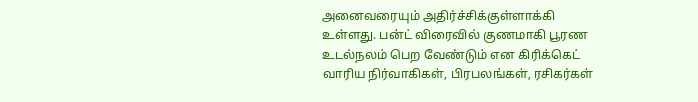அனைவரையும் அதிர்ச்சிக்குள்ளாக்கி உள்ளது. பன்ட் விரைவில் குணமாகி பூரண உடல்நலம் பெற வேண்டும் என கிரிக்கெட் வாரிய நிர்வாகிகள், பிரபலங்கள், ரசிகர்கள்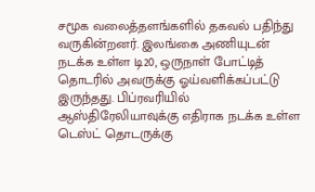சமூக வலைத்தளங்களில் தகவல் பதிந்து வருகின்றனர். இலங்கை அணியுடன் நடக்க உள்ள டி20, ஒருநாள் போட்டித் தொடரில் அவருக்கு ஓய்வளிக்கப்பட்டு இருந்தது. பிப்ரவரியில் ஆஸ்திரேலியாவுக்கு எதிராக நடக்க உள்ள டெஸ்ட் தொடருக்கு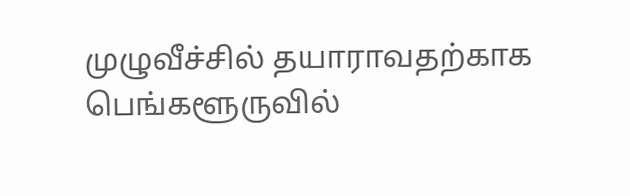முழுவீச்சில் தயாராவதற்காக பெங்களூருவில்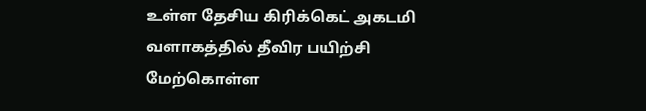உள்ள தேசிய கிரிக்கெட் அகடமி வளாகத்தில் தீவிர பயிற்சி மேற்கொள்ள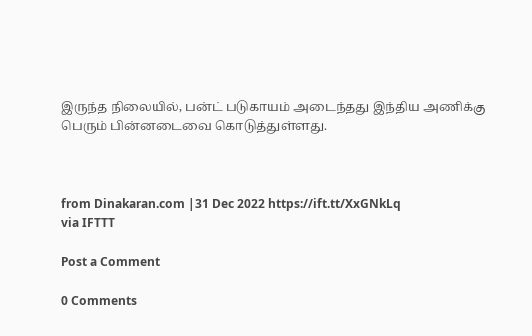இருந்த நிலையில், பன்ட் படுகாயம் அடைந்தது இந்திய அணிக்கு பெரும் பின்னடைவை கொடுத்துள்ளது.



from Dinakaran.com |31 Dec 2022 https://ift.tt/XxGNkLq
via IFTTT

Post a Comment

0 Comments